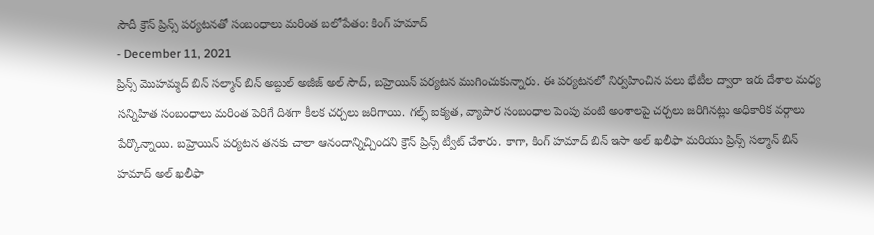సౌదీ క్రౌన్ ప్రిన్స్ పర్యటనతో సంబంధాలు మరింత బలోపేతం: కింగ్ హమాద్
- December 11, 2021
ప్రిన్స్ మొహమ్మద్ బిన్ సల్మాన్ బిన్ అబ్దుల్ అజీజ్ అల్ సౌద్, బహ్రెయిన్ పర్యటన ముగించుకున్నారు. ఈ పర్యటనలో నిర్వహించిన పలు భేటీల ద్వారా ఇరు దేశాల మధ్య సన్నిహిత సంబంధాలు మరింత పెరిగే దిశగా కీలక చర్చలు జరిగాయి. గల్ఫ్ ఐక్యత, వ్యాపార సంబంధాల పెంపు వంటి అంశాలపై చర్చలు జరిగినట్లు అధికారిక వర్గాలు పేర్కొన్నాయి. బహ్రెయిన్ పర్యటన తనకు చాలా ఆనందాన్నిచ్చిందని క్రౌన్ ప్రిన్స్ ట్వీట్ చేశారు. కాగా, కింగ్ హమాద్ బిన్ ఇసా అల్ ఖలీఫా మరియు ప్రిన్స్ సల్మాన్ బిన్ హమాద్ అల్ ఖలీఫా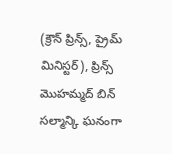(క్రౌన్ ప్రిన్స్, ప్రైమ్ మినిస్టర్), ప్రిన్స్ మొహమ్మద్ బిన్ సల్మాన్కి ఘనంగా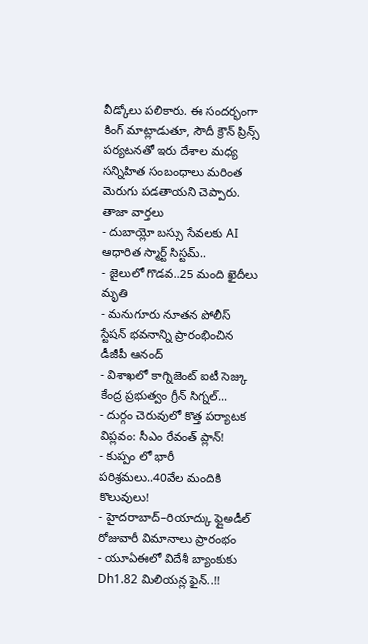వీడ్కోలు పలికారు. ఈ సందర్భంగా కింగ్ మాట్లాడుతూ, సౌదీ క్రౌన్ ప్రిన్స్ పర్యటనతో ఇరు దేశాల మధ్య సన్నిహిత సంబంధాలు మరింత మెరుగు పడతాయని చెప్పారు.
తాజా వార్తలు
- దుబాయ్లో బస్సు సేవలకు AI ఆధారిత స్మార్ట్ సిస్టమ్..
- జైలులో గొడవ..25 మంది ఖైదీలు మృతి
- మనుగూరు నూతన పోలీస్ స్టేషన్ భవనాన్ని ప్రారంభించిన డీజీపీ ఆనంద్
- విశాఖలో కాగ్నిజెంట్ ఐటీ సెజ్కు కేంద్ర ప్రభుత్వం గ్రీన్ సిగ్నల్...
- దుర్గం చెరువులో కొత్త పర్యాటక విప్లవం: సీఎం రేవంత్ ప్లాన్!
- కుప్పం లో భారీ పరిశ్రమలు..40వేల మందికి కొలువులు!
- హైదరాబాద్–రియాద్కు ఫ్లైఅడీల్ రోజువారీ విమానాలు ప్రారంభం
- యూఏఈలో విదేశీ బ్యాంకుకు Dh1.82 మిలియన్ల ఫైన్..!!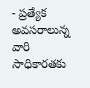- ప్రత్యేక అవసరాలున్న వారి సాధికారతకు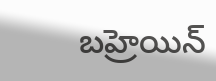బహ్రెయిన్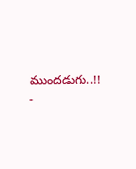ముందడుగు..!!
-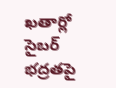ఖతార్లో సైబర్ భద్రతపై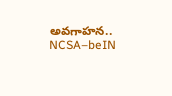అవగాహన.. NCSA–beIN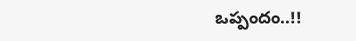ఒప్పందం..!!